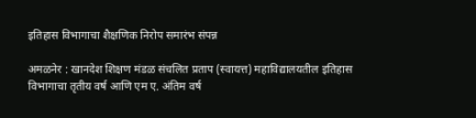इतिहास विभागाचा शैक्षणिक निरोप समारंभ संपन्न

अमळनेर : खानदेश शिक्षण मंडळ संचलित प्रताप (स्वायत्त) महाविद्यालयतील इतिहास विभागाचा तृतीय वर्ष आणि एम ए. अंतिम वर्ष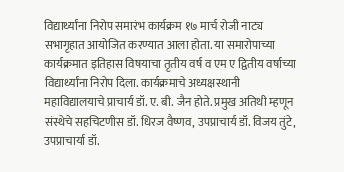विद्यार्थ्यांना निरोप समारंभ कार्यक्रम १७ मार्च रोजी नाट्य सभागृहात आयोजित करण्यात आला होता. या समारोपाच्या कार्यक्रमात इतिहास विषयाचा तृतीय वर्ष व एम ए द्वितीय वर्षाच्या विद्यार्थ्यांना निरोप दिला. कार्यक्रमाचे अध्यक्षस्थानी महाविद्यालयाचे प्राचार्य डॉ. ए. बी. जैन होते. प्रमुख अतिथी म्हणून संस्थेचे सहचिटणीस डॉ. धिरज वैष्णव, उपप्राचार्य डॉ. विजय तुंटे, उपप्राचार्या डॉ.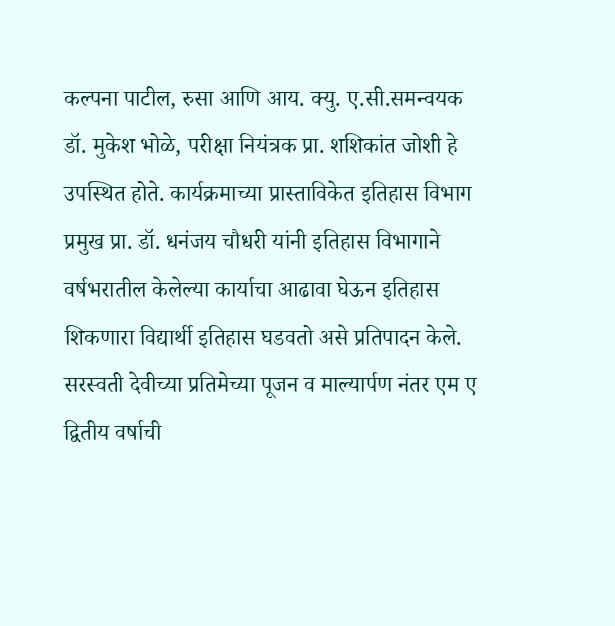कल्पना पाटील, रुसा आणि आय. क्यु. ए.सी.समन्वयक डॉ. मुकेश भोळे, परीक्षा नियंत्रक प्रा. शशिकांत जोशी हे उपस्थित होते. कार्यक्रमाच्या प्रास्ताविकेत इतिहास विभाग प्रमुख प्रा. डॉ. धनंजय चौधरी यांनी इतिहास विभागाने वर्षभरातील केलेल्या कार्याचा आढावा घेऊन इतिहास शिकणारा विद्यार्थी इतिहास घडवतो असे प्रतिपादन केले. सरस्वती देवीच्या प्रतिमेच्या पूजन व माल्यार्पण नंतर एम ए द्वितीय वर्षाची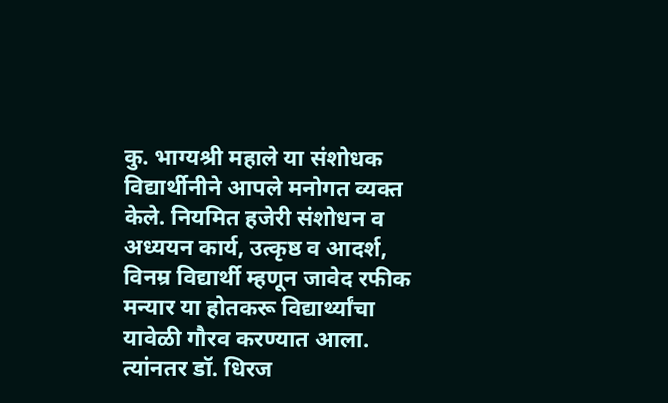कु. भाग्यश्री महाले या संशोधक विद्यार्थीनीने आपले मनोगत व्यक्त केले. नियमित हजेरी संशोधन व अध्ययन कार्य, उत्कृष्ठ व आदर्श, विनम्र विद्यार्थी म्हणून जावेद रफीक मन्यार या होतकरू विद्यार्थ्यांचा यावेळी गौरव करण्यात आला. त्यांनतर डॉ. धिरज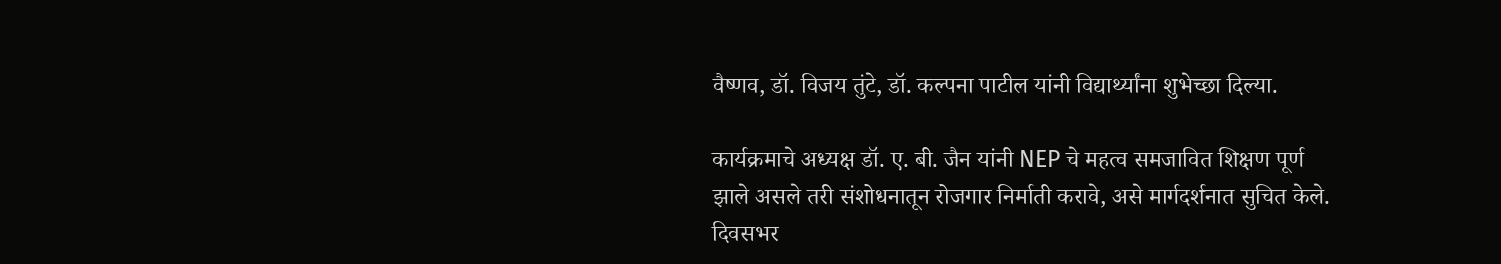वैष्णव, डॉ. विजय तुंटे, डॉ. कल्पना पाटील यांनी विद्यार्थ्यांना शुभेच्छा दिल्या.

कार्यक्रमाचे अध्यक्ष डॉ. ए. बी. जैन यांनी NEP चे महत्व समजावित शिक्षण पूर्ण झाले असले तरी संशोधनातून रोजगार निर्माती करावे, असे मार्गदर्शनात सुचित केले. दिवसभर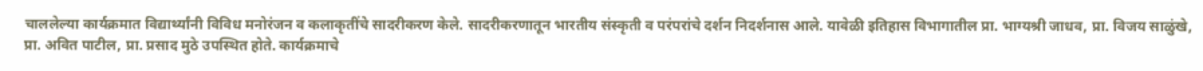चाललेल्या कार्यक्रमात विद्यार्थ्यांनी विविध मनोरंजन व कलाकृतींचे सादरीकरण केले. सादरीकरणातून भारतीय संस्कृती व परंपरांचे दर्शन निदर्शनास आले. यावेळी इतिहास विभागातील प्रा. भाग्यश्री जाधव, प्रा. विजय साळुंखे, प्रा. अवित पाटील, प्रा. प्रसाद मुठे उपस्थित होते. कार्यक्रमाचे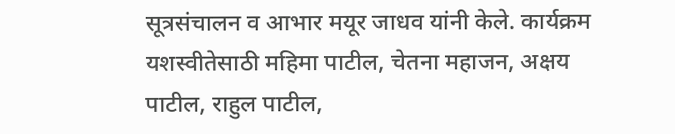सूत्रसंचालन व आभार मयूर जाधव यांनी केले. कार्यक्रम यशस्वीतेसाठी महिमा पाटील, चेतना महाजन, अक्षय पाटील, राहुल पाटील,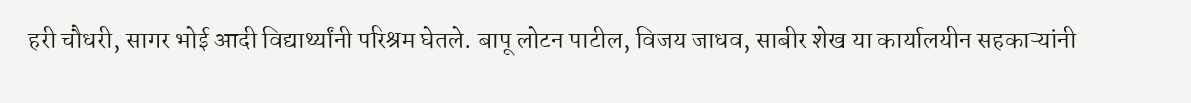हरी चौधरी, सागर भोई आदी विद्यार्थ्यांनी परिश्रम घेतले. बापू लोटन पाटील, विजय जाधव, साबीर शेख या कार्यालयीन सहकाऱ्यांनी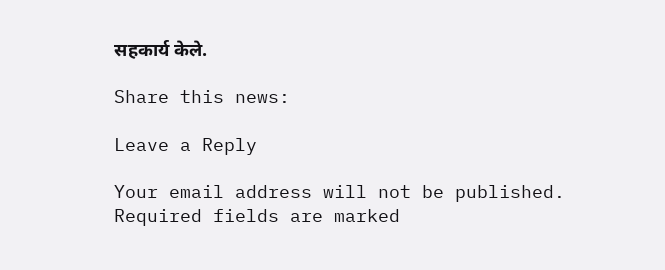सहकार्य केले.

Share this news:

Leave a Reply

Your email address will not be published. Required fields are marked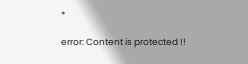*

error: Content is protected !!